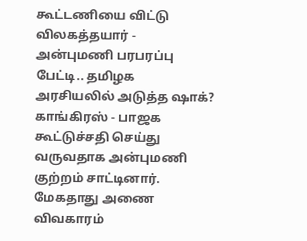கூட்டணியை விட்டு விலகத்தயார் - அன்புமணி பரபரப்பு பேட்டி.. தமிழக அரசியலில் அடுத்த ஷாக்?
காங்கிரஸ் - பாஜக கூட்டுச்சதி செய்து வருவதாக அன்புமணி குற்றம் சாட்டினார்.
மேகதாது அணை விவகாரம்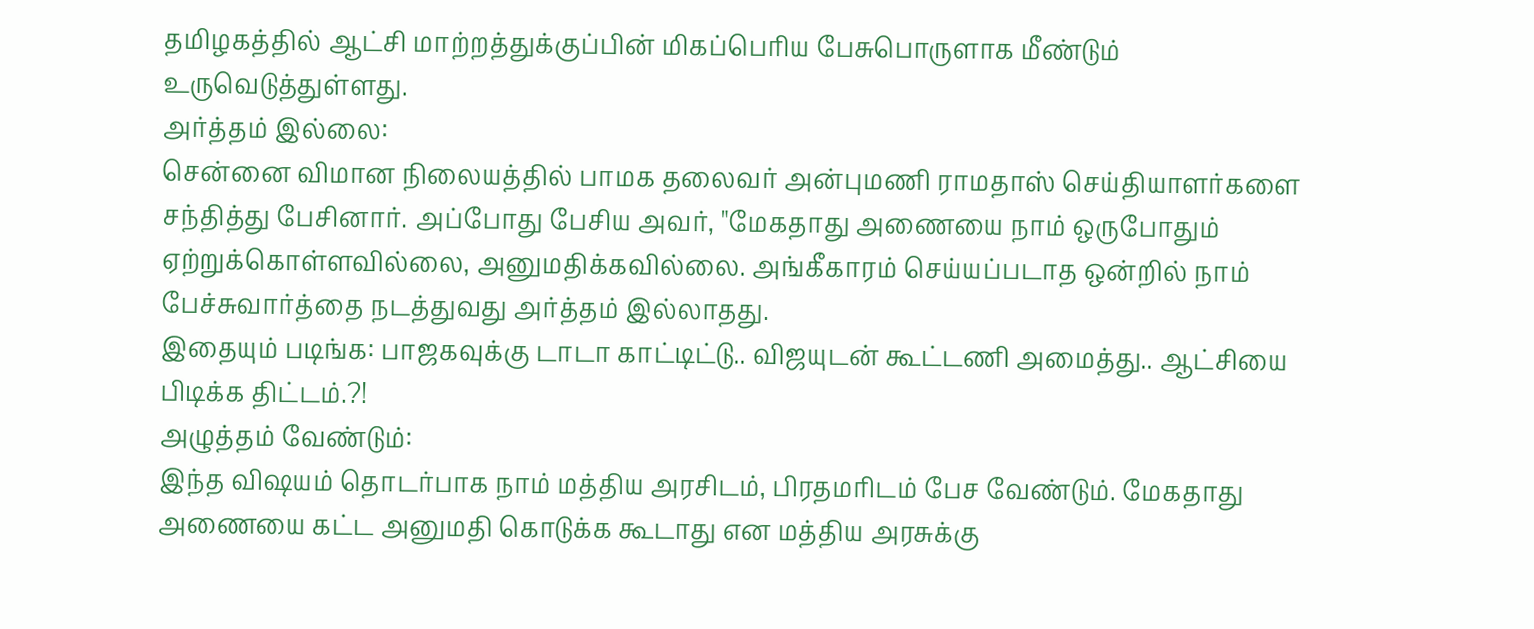தமிழகத்தில் ஆட்சி மாற்றத்துக்குப்பின் மிகப்பெரிய பேசுபொருளாக மீண்டும் உருவெடுத்துள்ளது.
அர்த்தம் இல்லை:
சென்னை விமான நிலையத்தில் பாமக தலைவர் அன்புமணி ராமதாஸ் செய்தியாளர்களை சந்தித்து பேசினார். அப்போது பேசிய அவர், "மேகதாது அணையை நாம் ஒருபோதும் ஏற்றுக்கொள்ளவில்லை, அனுமதிக்கவில்லை. அங்கீகாரம் செய்யப்படாத ஒன்றில் நாம் பேச்சுவார்த்தை நடத்துவது அர்த்தம் இல்லாதது.
இதையும் படிங்க: பாஜகவுக்கு டாடா காட்டிட்டு.. விஜயுடன் கூட்டணி அமைத்து.. ஆட்சியை பிடிக்க திட்டம்.?!
அழுத்தம் வேண்டும்:
இந்த விஷயம் தொடர்பாக நாம் மத்திய அரசிடம், பிரதமரிடம் பேச வேண்டும். மேகதாது அணையை கட்ட அனுமதி கொடுக்க கூடாது என மத்திய அரசுக்கு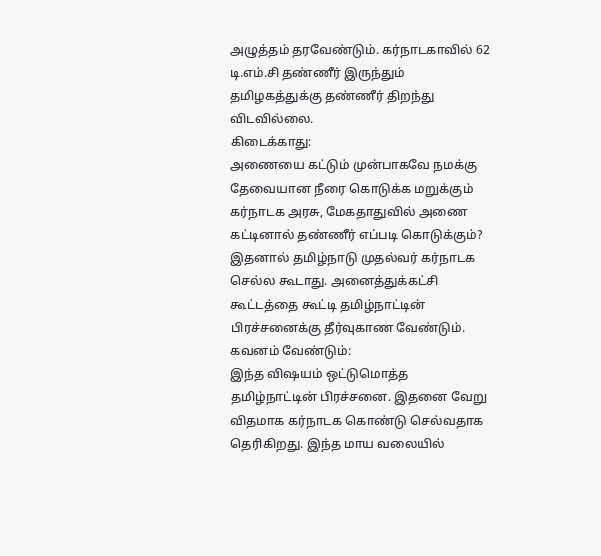அழுத்தம் தரவேண்டும். கர்நாடகாவில் 62 டி.எம்.சி தண்ணீர் இருந்தும் தமிழகத்துக்கு தண்ணீர் திறந்து விடவில்லை.
கிடைக்காது:
அணையை கட்டும் முன்பாகவே நமக்கு தேவையான நீரை கொடுக்க மறுக்கும் கர்நாடக அரசு, மேகதாதுவில் அணை கட்டினால் தண்ணீர் எப்படி கொடுக்கும்? இதனால் தமிழ்நாடு முதல்வர் கர்நாடக செல்ல கூடாது. அனைத்துக்கட்சி கூட்டத்தை கூட்டி தமிழ்நாட்டின் பிரச்சனைக்கு தீர்வுகாண வேண்டும்.
கவனம் வேண்டும்:
இந்த விஷயம் ஒட்டுமொத்த தமிழ்நாட்டின் பிரச்சனை. இதனை வேறு விதமாக கர்நாடக கொண்டு செல்வதாக தெரிகிறது. இந்த மாய வலையில்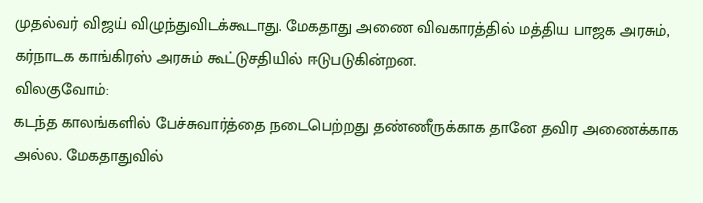முதல்வர் விஜய் விழுந்துவிடக்கூடாது. மேகதாது அணை விவகாரத்தில் மத்திய பாஜக அரசும், கர்நாடக காங்கிரஸ் அரசும் கூட்டுசதியில் ஈடுபடுகின்றன.
விலகுவோம்:
கடந்த காலங்களில் பேச்சுவார்த்தை நடைபெற்றது தண்ணீருக்காக தானே தவிர அணைக்காக அல்ல. மேகதாதுவில்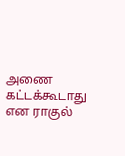அணை கட்டக்கூடாது என ராகுல்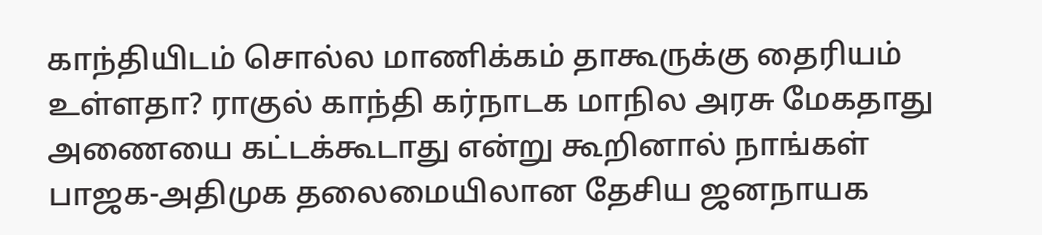காந்தியிடம் சொல்ல மாணிக்கம் தாகூருக்கு தைரியம் உள்ளதா? ராகுல் காந்தி கர்நாடக மாநில அரசு மேகதாது அணையை கட்டக்கூடாது என்று கூறினால் நாங்கள் பாஜக-அதிமுக தலைமையிலான தேசிய ஜனநாயக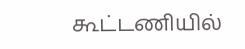கூட்டணியில்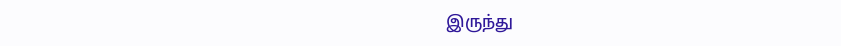இருந்து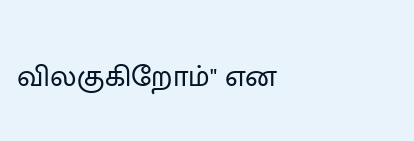விலகுகிறோம்" என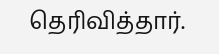தெரிவித்தார்.